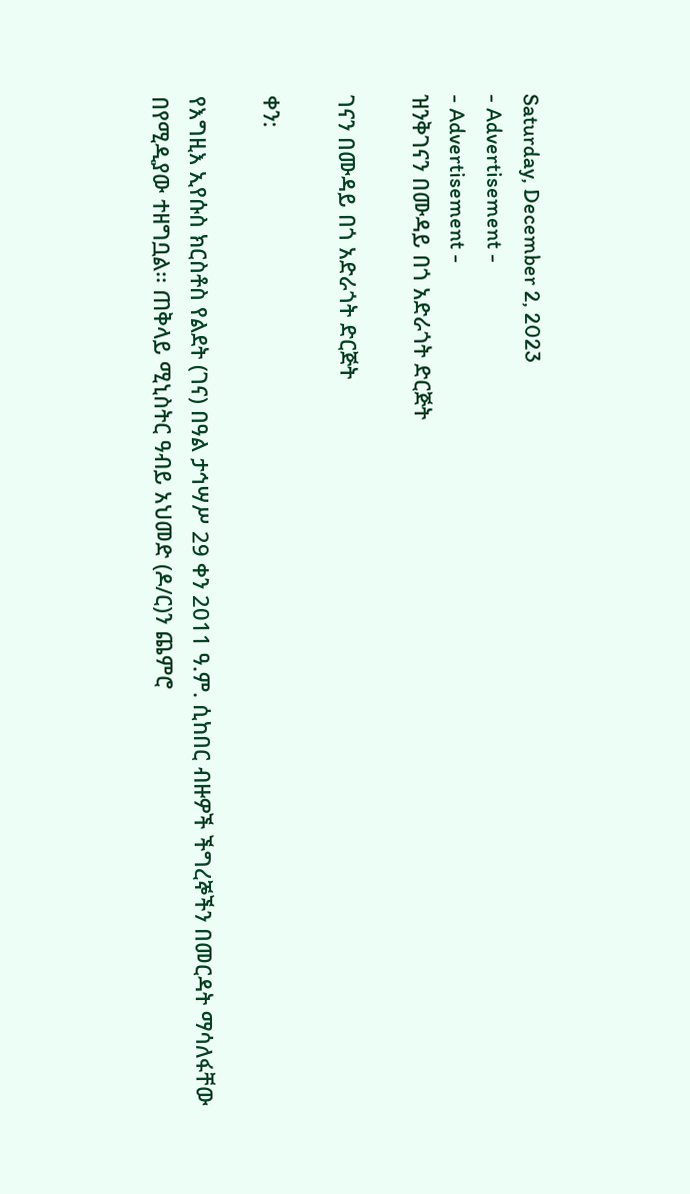Saturday, December 2, 2023
- Advertisement -
- Advertisement -
ዝንቅገናን በሙዳይ በጎ አድራጎት ድርጅት

ገናን በሙዳይ በጎ አድራጎት ድርጅት

ቀን:

የእግዚእ ኢየሱስ ክርስቶስ የልደት (ገና) በዓል ታኅሣሥ 29 ቀን 2011 ዓ.ም. ሲከበር ብዙዎች ችግረኞችን በመርዳት ማሳለፋቸው በየሚዲያው ተዘግቧል፡፡ ጠቅላይ ሚኒስትር ዓብይ አህመድ (ዶ/ር)ን ጨምሮ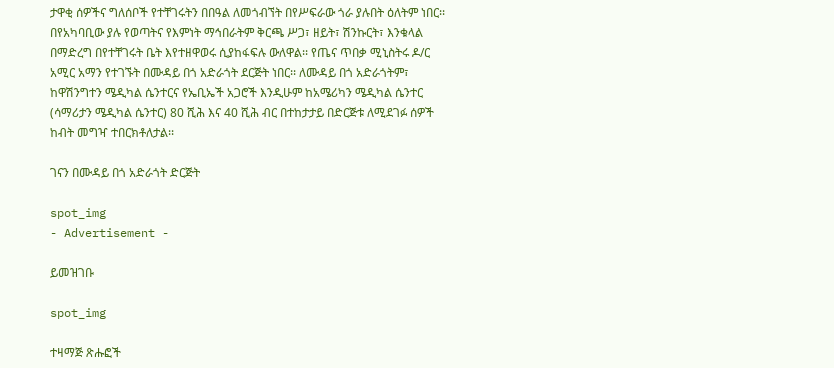ታዋቂ ሰዎችና ግለሰቦች የተቸገሩትን በበዓል ለመጎብኘት በየሥፍራው ጎራ ያሉበት ዕለትም ነበር፡፡ በየአካባቢው ያሉ የወጣትና የእምነት ማኅበራትም ቅርጫ ሥጋ፣ ዘይት፣ ሽንኩርት፣ እንቁላል በማድረግ በየተቸገሩት ቤት እየተዘዋወሩ ሲያከፋፍሉ ውለዋል፡፡ የጤና ጥበቃ ሚኒስትሩ ዶ/ር አሚር አማን የተገኙት በሙዳይ በጎ አድራጎት ደርጅት ነበር፡፡ ለሙዳይ በጎ አድራጎትም፣ ከዋሽንግተን ሜዲካል ሴንተርና የኤቢኤች አጋሮች እንዲሁም ከአሜሪካን ሜዲካል ሴንተር (ሳማሪታን ሜዲካል ሴንተር) 80 ሺሕ እና 40 ሺሕ ብር በተከታታይ በድርጅቱ ለሚደገፉ ሰዎች ከብት መግዣ ተበርክቶለታል፡፡

ገናን በሙዳይ በጎ አድራጎት ድርጅት

spot_img
- Advertisement -

ይመዝገቡ

spot_img

ተዛማጅ ጽሑፎች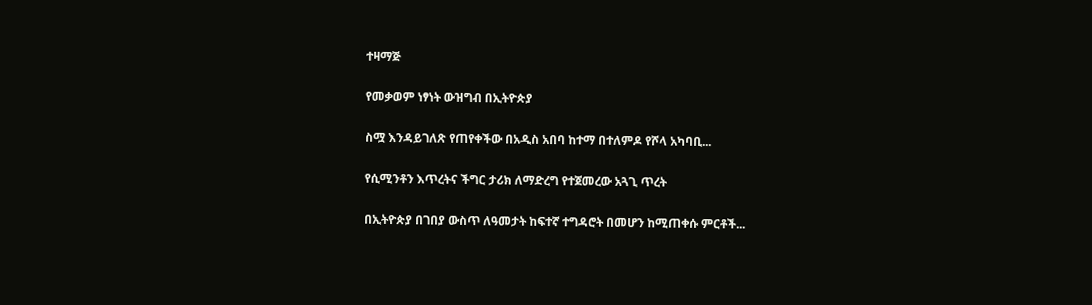ተዛማጅ

የመቃወም ነፃነት ውዝግብ በኢትዮጵያ

ስሟ እንዳይገለጽ የጠየቀችው በአዲስ አበባ ከተማ በተለምዶ የሾላ አካባቢ...

የሲሚንቶን እጥረትና ችግር ታሪክ ለማድረግ የተጀመረው አጓጊ ጥረት

በኢትዮጵያ በገበያ ውስጥ ለዓመታት ከፍተኛ ተግዳሮት በመሆን ከሚጠቀሱ ምርቶች...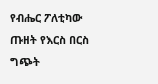የብሔር ፖለቲካው ጡዘት የእርስ በርስ ግጭት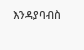እንዳያባብስ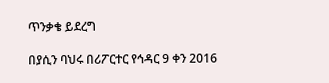ጥንቃቄ ይደረግ

በያሲን ባህሩ በሪፖርተር የኅዳር 9 ቀን 2016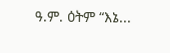ዓ.ም. ዕትም “እኔ...